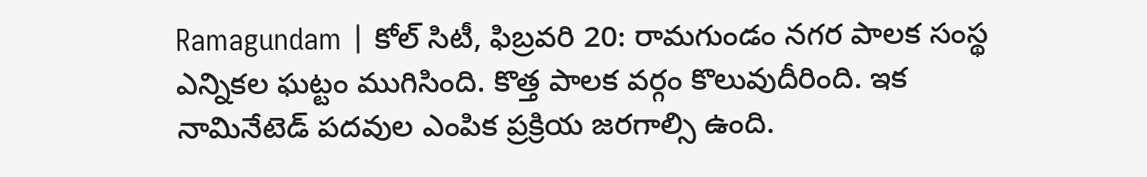Ramagundam | కోల్ సిటీ, ఫిబ్రవరి 20: రామగుండం నగర పాలక సంస్థ ఎన్నికల ఘట్టం ముగిసింది. కొత్త పాలక వర్గం కొలువుదీరింది. ఇక నామినేటెడ్ పదవుల ఎంపిక ప్రక్రియ జరగాల్సి ఉంది.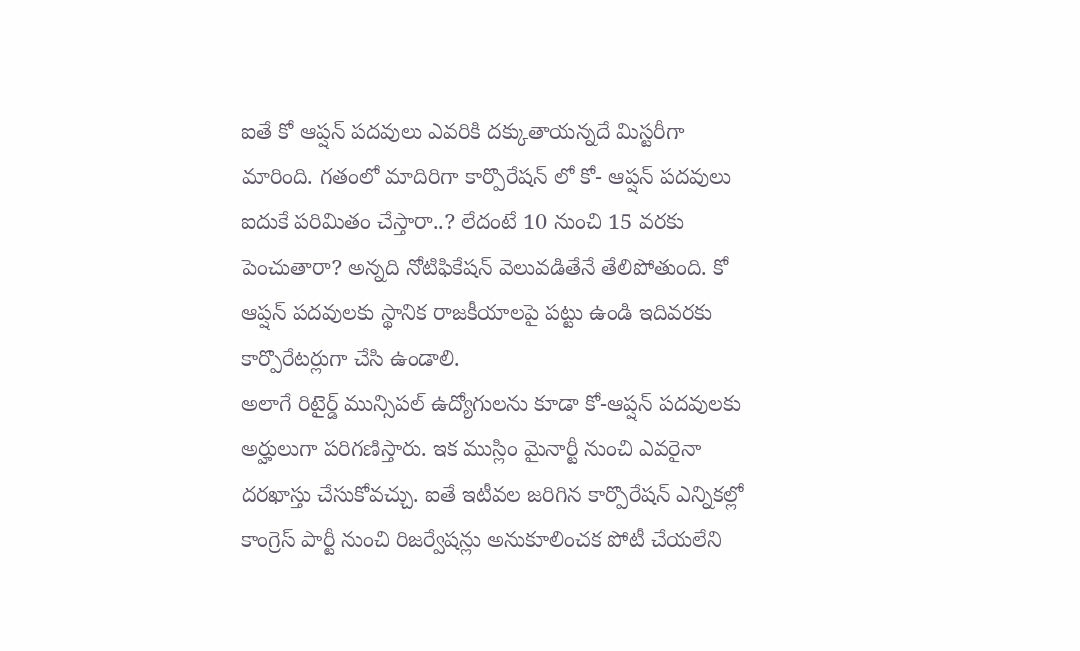ఐతే కో ఆప్షన్ పదవులు ఎవరికి దక్కుతాయన్నదే మిస్టరీగా మారింది. గతంలో మాదిరిగా కార్పొరేషన్ లో కో- ఆప్షన్ పదవులు ఐదుకే పరిమితం చేస్తారా..? లేదంటే 10 నుంచి 15 వరకు పెంచుతారా? అన్నది నోటిఫికేషన్ వెలువడితేనే తేలిపోతుంది. కో ఆప్షన్ పదవులకు స్థానిక రాజకీయాలపై పట్టు ఉండి ఇదివరకు కార్పొరేటర్లుగా చేసి ఉండాలి.
అలాగే రిటైర్డ్ మున్సిపల్ ఉద్యోగులను కూడా కో-ఆప్షన్ పదవులకు అర్హులుగా పరిగణిస్తారు. ఇక ముస్లిం మైనార్టీ నుంచి ఎవరైనా దరఖాస్తు చేసుకోవచ్చు. ఐతే ఇటీవల జరిగిన కార్పొరేషన్ ఎన్నికల్లో కాంగ్రెస్ పార్టీ నుంచి రిజర్వేషన్లు అనుకూలించక పోటీ చేయలేని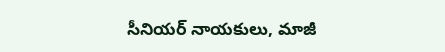సీనియర్ నాయకులు, మాజీ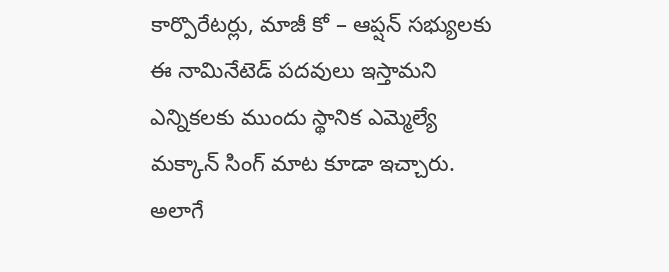కార్పొరేటర్లు, మాజీ కో – ఆప్షన్ సభ్యులకు ఈ నామినేటెడ్ పదవులు ఇస్తామని ఎన్నికలకు ముందు స్థానిక ఎమ్మెల్యే మక్కాన్ సింగ్ మాట కూడా ఇచ్చారు. అలాగే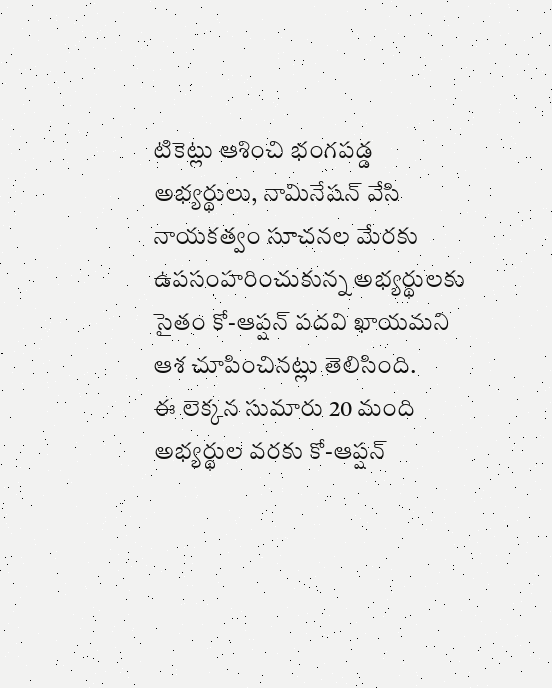టికెట్లు ఆశించి భంగపడ్డ అభ్యర్థులు, నామినేషన్ వేసి నాయకత్వం సూచనల మేరకు ఉపసంహరించుకున్న అభ్యర్థులకు సైతం కో-ఆప్షన్ పదవి ఖాయమని ఆశ చూపించినట్లు తెలిసింది.
ఈ లెక్కన సుమారు 20 మంది అభ్యర్థుల వరకు కో-ఆప్షన్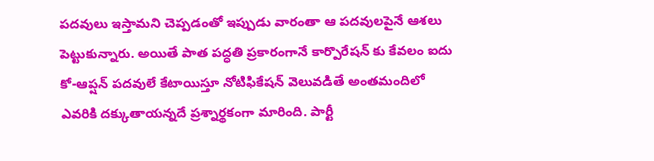పదవులు ఇస్తామని చెప్పడంతో ఇప్పుడు వారంతా ఆ పదవులపైనే ఆశలు పెట్టుకున్నారు. అయితే పాత పద్ధతి ప్రకారంగానే కార్పొరేషన్ కు కేవలం ఐదు కో-ఆప్షన్ పదవులే కేటాయిస్తూ నోటిఫికేషన్ వెలువడితే అంతమందిలో ఎవరికి దక్కుతాయన్నదే ప్రశ్నార్థకంగా మారింది. పార్టీ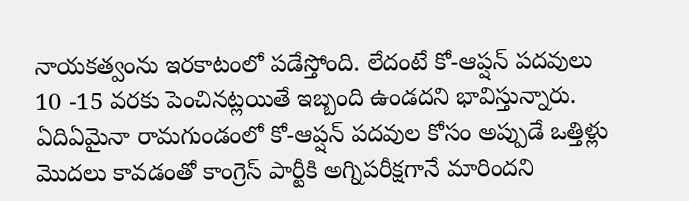నాయకత్వంను ఇరకాటంలో పడేస్తోంది. లేదంటే కో-ఆప్షన్ పదవులు 10 -15 వరకు పెంచినట్లయితే ఇబ్బంది ఉండదని భావిస్తున్నారు. ఏదిఏమైనా రామగుండంలో కో-ఆప్షన్ పదవుల కోసం అప్పుడే ఒత్తిళ్లు మొదలు కావడంతో కాంగ్రెస్ పార్టీకి అగ్నిపరీక్షగానే మారిందని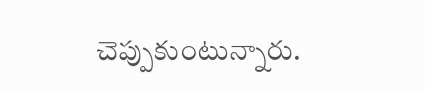చెప్పుకుంటున్నారు.